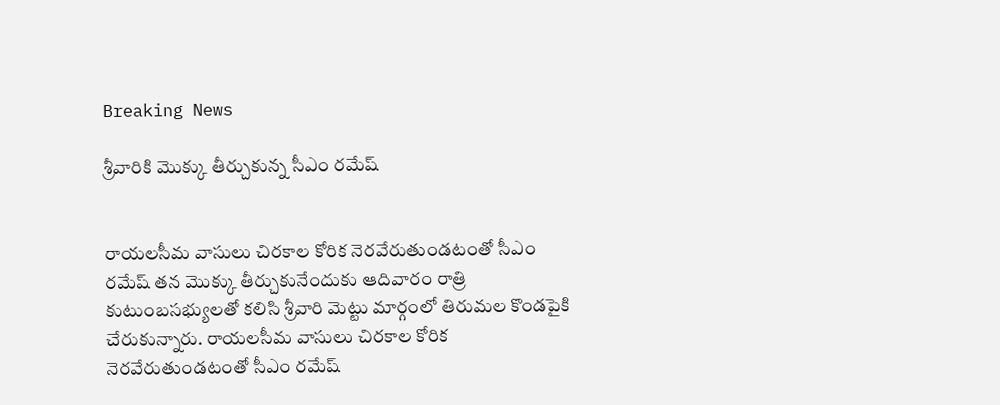Breaking News

శ్రీవారికి మొక్కు తీర్చుకున్న సీఎం రమేష్


రాయలసీమ వాసులు చిరకాల కోరిక నెరవేరుతుండటంతో సీఎం రమేష్ తన మొక్కు తీర్చుకునేందుకు ఆదివారం రాత్రి కుటుంబసభ్యులతో కలిసి శ్రీవారి మెట్టు మార్గంలో తిరుమల కొండపైకి చేరుకున్నారు. రాయలసీమ వాసులు చిరకాల కోరిక నెరవేరుతుండటంతో సీఎం రమేష్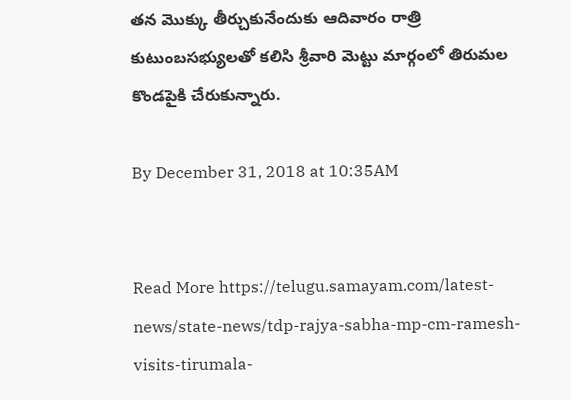తన మొక్కు తీర్చుకునేందుకు ఆదివారం రాత్రి కుటుంబసభ్యులతో కలిసి శ్రీవారి మెట్టు మార్గంలో తిరుమల కొండపైకి చేరుకున్నారు.

By December 31, 2018 at 10:35AM


Read More https://telugu.samayam.com/latest-news/state-news/tdp-rajya-sabha-mp-cm-ramesh-visits-tirumala-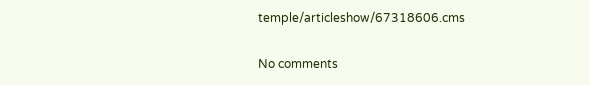temple/articleshow/67318606.cms

No comments